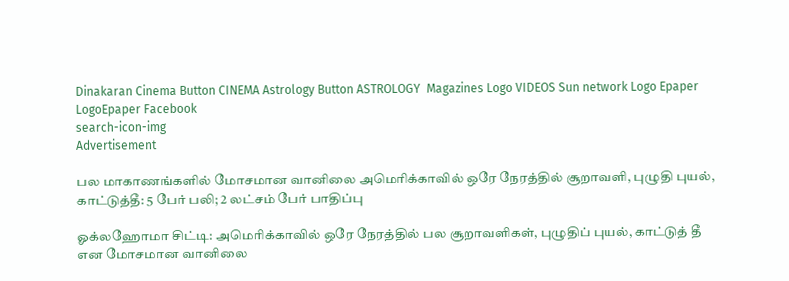Dinakaran Cinema Button CINEMA Astrology Button ASTROLOGY  Magazines Logo VIDEOS Sun network Logo Epaper LogoEpaper Facebook
search-icon-img
Advertisement

பல மாகாணங்களில் மோசமான வானிலை அமெரிக்காவில் ஒரே நேரத்தில் சூறாவளி, புழுதி புயல், காட்டுத்தீ: 5 பேர் பலி; 2 லட்சம் பேர் பாதிப்பு

ஓக்லஹோமா சிட்டி: அமெரிக்காவில் ஒரே நேரத்தில் பல சூறாவளிகள், புழுதிப் புயல், காட்டுத் தீ என மோசமான வானிலை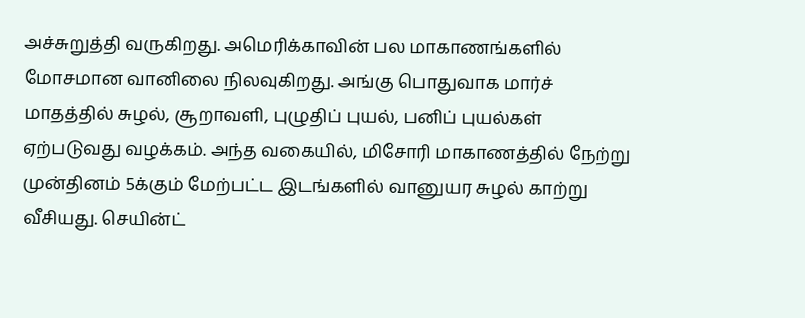அச்சுறுத்தி வருகிறது. அமெரிக்காவின் பல மாகாணங்களில் மோசமான வானிலை நிலவுகிறது. அங்கு பொதுவாக மார்ச் மாதத்தில் சுழல், சூறாவளி, புழுதிப் புயல், பனிப் புயல்கள் ஏற்படுவது வழக்கம். அந்த வகையில், மிசோரி மாகாணத்தில் நேற்று முன்தினம் 5க்கும் மேற்பட்ட இடங்களில் வானுயர சுழல் காற்று வீசியது. செயின்ட்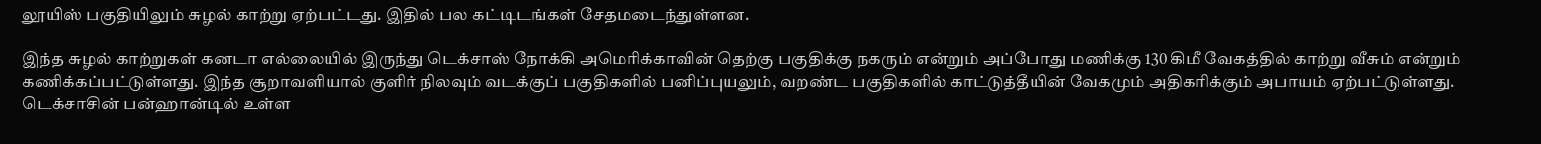லூயிஸ் பகுதியிலும் சுழல் காற்று ஏற்பட்டது. இதில் பல கட்டிடங்கள் சேதமடைந்துள்ளன.

இந்த சுழல் காற்றுகள் கனடா எல்லையில் இருந்து டெக்சாஸ் நோக்கி அமெரிக்காவின் தெற்கு பகுதிக்கு நகரும் என்றும் அப்போது மணிக்கு 130 கிமீ வேகத்தில் காற்று வீசும் என்றும் கணிக்கப்பட்டுள்ளது. இந்த சூறாவளியால் குளிர் நிலவும் வடக்குப் பகுதிகளில் பனிப்புயலும், வறண்ட பகுதிகளில் காட்டுத்தீயின் வேகமும் அதிகரிக்கும் அபாயம் ஏற்பட்டுள்ளது. டெக்சாசின் பன்ஹான்டில் உள்ள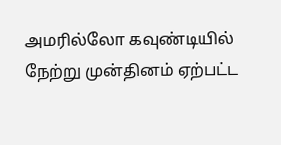அமரில்லோ கவுண்டியில் நேற்று முன்தினம் ஏற்பட்ட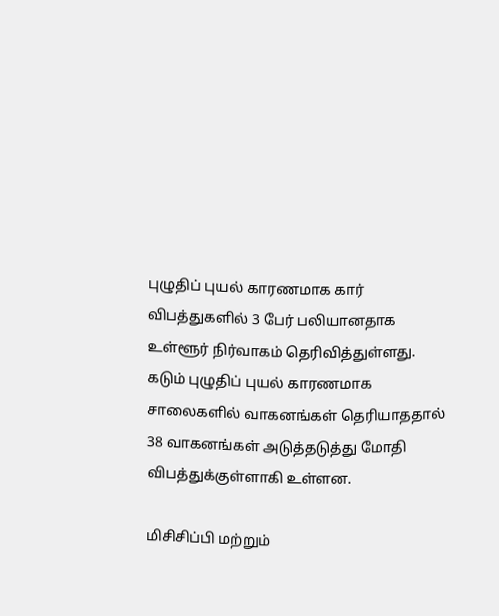புழுதிப் புயல் காரணமாக கார் விபத்துகளில் 3 பேர் பலியானதாக உள்ளூர் நிர்வாகம் தெரிவித்துள்ளது. கடும் புழுதிப் புயல் காரணமாக சாலைகளில் வாகனங்கள் தெரியாததால் 38 வாகனங்கள் அடுத்தடுத்து மோதி விபத்துக்குள்ளாகி உள்ளன.

மிசிசிப்பி மற்றும்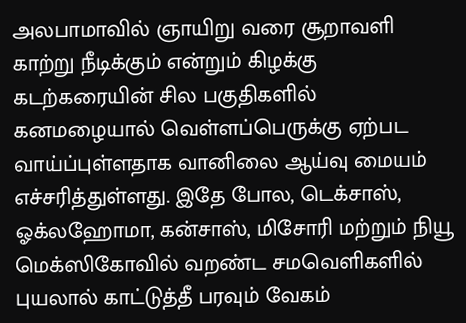அலபாமாவில் ஞாயிறு வரை சூறாவளி காற்று நீடிக்கும் என்றும் கிழக்கு கடற்கரையின் சில பகுதிகளில் கனமழையால் வெள்ளப்பெருக்கு ஏற்பட வாய்ப்புள்ளதாக வானிலை ஆய்வு மையம் எச்சரித்துள்ளது. இதே போல, டெக்சாஸ், ஓக்லஹோமா, கன்சாஸ், மிசோரி மற்றும் நியூ மெக்ஸிகோவில் வறண்ட சமவெளிகளில் புயலால் காட்டுத்தீ பரவும் வேகம்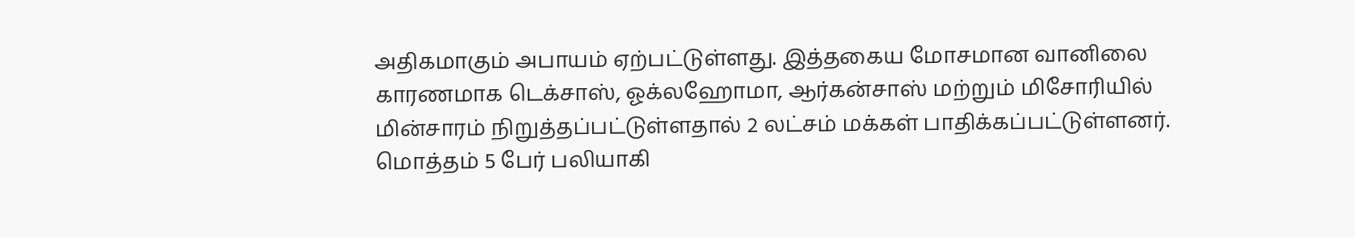அதிகமாகும் அபாயம் ஏற்பட்டுள்ளது. இத்தகைய மோசமான வானிலை காரணமாக டெக்சாஸ், ஓக்லஹோமா, ஆர்கன்சாஸ் மற்றும் மிசோரியில் மின்சாரம் நிறுத்தப்பட்டுள்ளதால் 2 லட்சம் மக்கள் பாதிக்கப்பட்டுள்ளனர். மொத்தம் 5 பேர் பலியாகி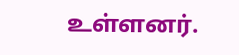உள்ளனர்.